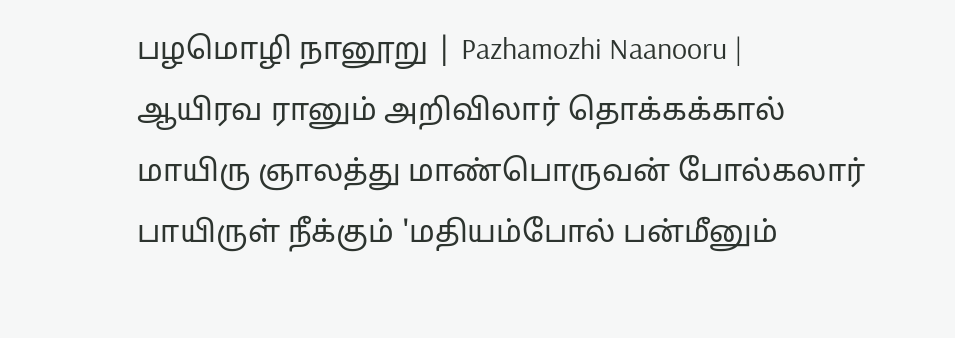பழமொழி நானூறு | Pazhamozhi Naanooru |
ஆயிரவ ரானும் அறிவிலார் தொக்கக்கால்
மாயிரு ஞாலத்து மாண்பொருவன் போல்கலார்
பாயிருள் நீக்கும் 'மதியம்போல் பன்மீனும்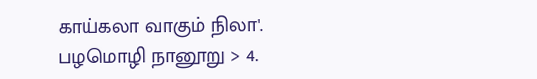காய்கலா வாகும் நிலா'.
பழமொழி நானூறு > 4.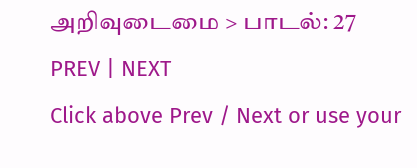அறிவுடைமை > பாடல்: 27
PREV | NEXT
Click above Prev / Next or use your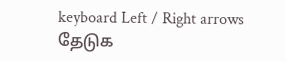keyboard Left / Right arrows
தேடுக